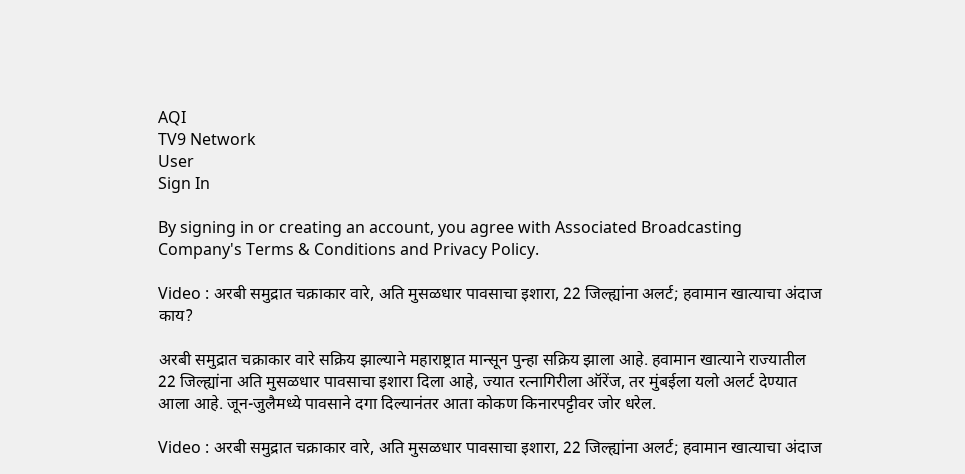AQI
TV9 Network
User
Sign In

By signing in or creating an account, you agree with Associated Broadcasting Company's Terms & Conditions and Privacy Policy.

Video : अरबी समुद्रात चक्राकार वारे, अति मुसळधार पावसाचा इशारा, 22 जिल्ह्यांना अलर्ट; हवामान खात्याचा अंदाज काय?

अरबी समुद्रात चक्राकार वारे सक्रिय झाल्याने महाराष्ट्रात मान्सून पुन्हा सक्रिय झाला आहे. हवामान खात्याने राज्यातील 22 जिल्ह्यांना अति मुसळधार पावसाचा इशारा दिला आहे, ज्यात रत्नागिरीला ऑरेंज, तर मुंबईला यलो अलर्ट देण्यात आला आहे. जून-जुलैमध्ये पावसाने दगा दिल्यानंतर आता कोकण किनारपट्टीवर जोर धरेल.

Video : अरबी समुद्रात चक्राकार वारे, अति मुसळधार पावसाचा इशारा, 22 जिल्ह्यांना अलर्ट; हवामान खात्याचा अंदाज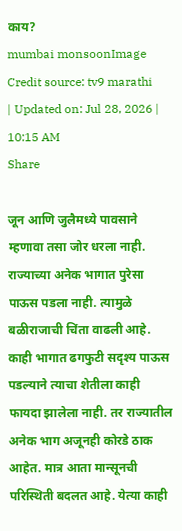काय?
mumbai monsoonImage Credit source: tv9 marathi
| Updated on: Jul 28, 2026 | 10:15 AM
Share

जून आणि जुलैमध्ये पावसाने म्हणावा तसा जोर धरला नाही. राज्याच्या अनेक भागात पुरेसा पाऊस पडला नाही. त्यामुळे बळीराजाची चिंता वाढली आहे. काही भागात ढगफुटी सदृश्य पाऊस पडल्याने त्याचा शेतीला काही फायदा झालेला नाही. तर राज्यातील अनेक भाग अजूनही कोरडे ठाक आहेत. मात्र आता मान्सूनची परिस्थिती बदलत आहे. येत्या काही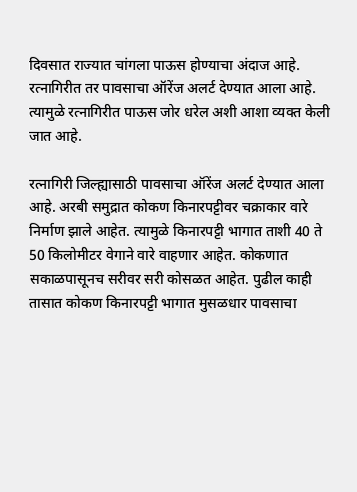दिवसात राज्यात चांगला पाऊस होण्याचा अंदाज आहे. रत्नागिरीत तर पावसाचा ऑरेंज अलर्ट देण्यात आला आहे. त्यामुळे रत्नागिरीत पाऊस जोर धरेल अशी आशा व्यक्त केली जात आहे.

रत्नागिरी जिल्ह्यासाठी पावसाचा ऑरेंज अलर्ट देण्यात आला आहे. अरबी समुद्रात कोकण किनारपट्टीवर चक्राकार वारे निर्माण झाले आहेत. त्यामुळे किनारपट्टी भागात ताशी 40 ते 50 किलोमीटर वेगाने वारे वाहणार आहेत. कोकणात सकाळपासूनच सरीवर सरी कोसळत आहेत. पुढील काही तासात कोकण किनारपट्टी भागात मुसळधार पावसाचा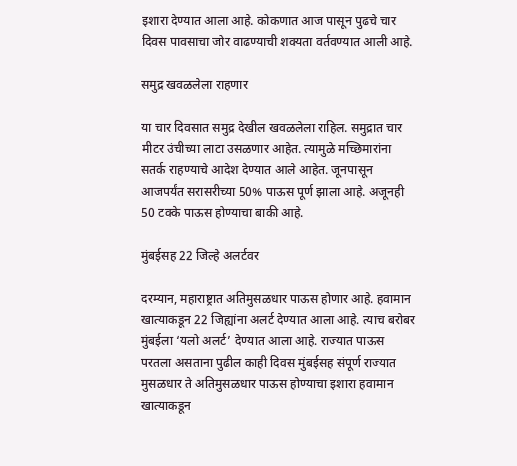इशारा देण्यात आला आहे. कोकणात आज पासून पुढचे चार दिवस पावसाचा जोर वाढण्याची शक्यता वर्तवण्यात आली आहे.

समुद्र खवळलेला राहणार

या चार दिवसात समुद्र देखील खवळलेला राहिल. समुद्रात चार मीटर उंचीच्या लाटा उसळणार आहेत. त्यामुळे मच्छिमारांना सतर्क राहण्याचे आदेश देण्यात आले आहेत. जूनपासून आजपर्यंत सरासरीच्या 50% पाऊस पूर्ण झाला आहे. अजूनही 50 टक्के पाऊस होण्याचा बाकी आहे.

मुंबईसह 22 जिल्हे अलर्टवर

दरम्यान, महाराष्ट्रात अतिमुसळधार पाऊस होणार आहे. हवामान खात्याकडून 22 जिह्यांना अलर्ट देण्यात आला आहे. त्याच बरोबर मुंबईला ‘यलो अलर्ट’ देण्यात आला आहे. राज्यात पाऊस परतला असताना पुढील काही दिवस मुंबईसह संपूर्ण राज्यात मुसळधार ते अतिमुसळधार पाऊस होण्याचा इशारा हवामान खात्याकडून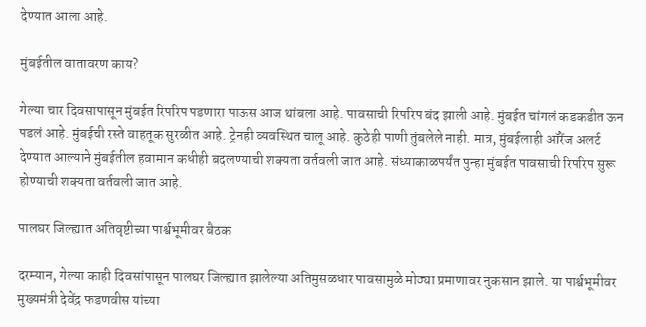देण्यात आला आहे.

मुंबईतील वातावरण काय?

गेल्या चार दिवसापासून मुंबईत रिपरिप पडणारा पाऊस आज थांबला आहे. पावसाची रिपरिप बंद झाली आहे. मुंबईत चांगलं कडकडीत ऊन पडलं आहे. मुंबईची रस्ते वाहतूक सुरळीत आहे. ट्रेनही व्यवस्थित चालू आहे. कुठेही पाणी तुंबलेले नाही. मात्र, मुंबईलाही ऑरेंज अलर्ट देण्यात आल्याने मुंबईतील हवामान कधीही बदलण्याची शक्यता वर्तवली जात आहे. संध्याकाळपर्यंत पुन्हा मुंबईत पावसाची रिपरिप सुरू होण्याची शक्यता वर्तवली जात आहे.

पालघर जिल्ह्यात अतिवृष्टीच्या पार्श्वभूमीवर बैठक

दरम्यान, गेल्या काही दिवसांपासून पालघर जिल्ह्यात झालेल्या अतिमुसळधार पावसामुळे मोठ्या प्रमाणावर नुकसान झाले. या पार्श्वभूमीवर मुख्यमंत्री देवेंद्र फडणवीस यांच्या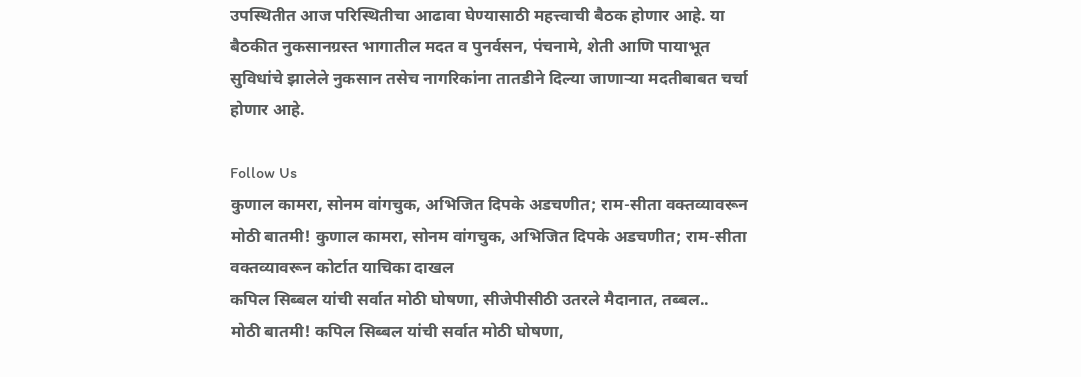उपस्थितीत आज परिस्थितीचा आढावा घेण्यासाठी महत्त्वाची बैठक होणार आहे. या बैठकीत नुकसानग्रस्त भागातील मदत व पुनर्वसन, पंचनामे, शेती आणि पायाभूत सुविधांचे झालेले नुकसान तसेच नागरिकांना तातडीने दिल्या जाणाऱ्या मदतीबाबत चर्चा होणार आहे.

Follow Us
कुणाल कामरा, सोनम वांगचुक, अभिजित दिपके अडचणीत; राम-सीता वक्तव्यावरून
मोठी बातमी! कुणाल कामरा, सोनम वांगचुक, अभिजित दिपके अडचणीत; राम-सीता वक्तव्यावरून कोर्टात याचिका दाखल
कपिल सिब्बल यांची सर्वात मोठी घोषणा, सीजेपीसीठी उतरले मैदानात, तब्बल..
मोठी बातमी! कपिल सिब्बल यांची सर्वात मोठी घोषणा,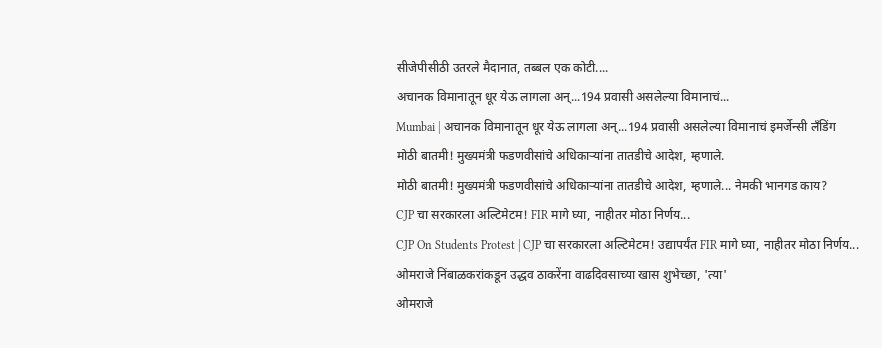सीजेपीसीठी उतरले मैदानात, तब्बल एक कोटी....
अचानक विमानातून धूर येऊ लागला अन्...194 प्रवासी असलेल्या विमानाचं...
Mumbai | अचानक विमानातून धूर येऊ लागला अन्...194 प्रवासी असलेल्या विमानाचं इमर्जेन्सी लँडिंग
मोठी बातमी! मुख्यमंत्री फडणवीसांचे अधिकाऱ्यांना तातडीचे आदेश, म्हणाले.
मोठी बातमी! मुख्यमंत्री फडणवीसांचे अधिकाऱ्यांना तातडीचे आदेश, म्हणाले... नेमकी भानगड काय?
CJP चा सरकारला अल्टिमेटम! FIR मागे घ्या, नाहीतर मोठा निर्णय...
CJP On Students Protest | CJP चा सरकारला अल्टिमेटम! उद्यापर्यंत FIR मागे घ्या, नाहीतर मोठा निर्णय...
ओमराजे निंबाळकरांकडून उद्धव ठाकरेंना वाढदिवसाच्या खास शुभेच्छा, 'त्या'
ओमराजे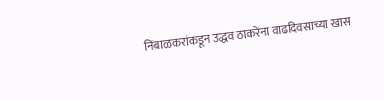निंबाळकरांकडून उद्धव ठाकरेंना वाढदिवसाच्या खास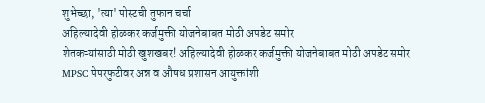शुभेच्छा, 'त्या' पोस्टची तुफान चर्चा
अहिल्यादेवी होळकर कर्जमुक्ती योजनेबाबत मोठी अपडेट समोर
शेतकऱ्यांसाठी मोठी खुशखबर! अहिल्यादेवी होळकर कर्जमुक्ती योजनेबाबत मोठी अपडेट समोर
MPSC पेपरफुटीवर अन्न व औषध प्रशासन आयुक्तांशी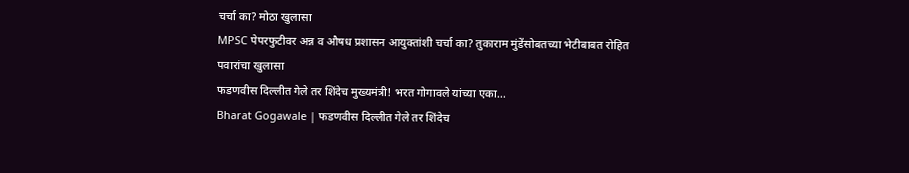चर्चा का? मोठा खुलासा
MPSC पेपरफुटीवर अन्न व औषध प्रशासन आयुक्तांशी चर्चा का? तुकाराम मुंडेंसोबतच्या भेटीबाबत रोहित पवारांचा खुलासा
फडणवीस दिल्लीत गेले तर शिंदेच मुख्यमंत्री! भरत गोगावले यांच्या एका...
Bharat Gogawale | फडणवीस दिल्लीत गेले तर शिंदेच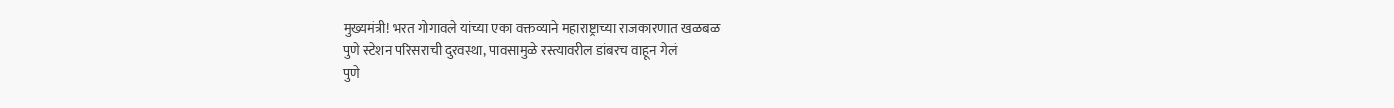मुख्यमंत्री! भरत गोगावले यांच्या एका वक्तव्याने महाराष्ट्राच्या राजकारणात खळबळ
पुणे स्टेशन परिसराची दुरवस्था, पावसामुळे रस्त्यावरील डांबरच वाहून गेलं
पुणे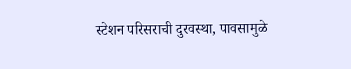स्टेशन परिसराची दुरवस्था, पावसामुळे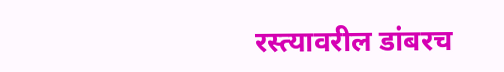रस्त्यावरील डांबरच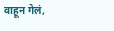वाहून गेलं,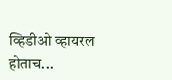व्हिडीओ व्हायरल होताच...